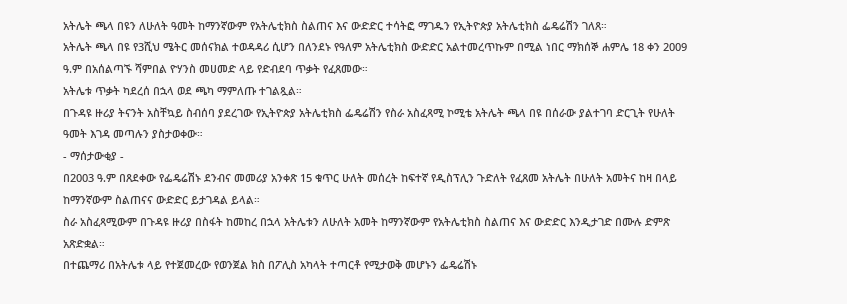አትሌት ጫላ በዩን ለሁለት ዓመት ከማንኛውም የአትሌቲክስ ስልጠና እና ውድድር ተሳትፎ ማገዱን የኢትዮጵያ አትሌቲክስ ፌዴሬሽን ገለጸ።
አትሌት ጫላ በዩ የ3ሺህ ሜትር መሰናክል ተወዳዳሪ ሲሆን በለንደኑ የዓለም አትሌቲክስ ውድድር አልተመረጥኩም በሚል ነበር ማክሰኞ ሐምሌ 18 ቀን 2009 ዓ.ም በአሰልጣኙ ሻምበል ዮሃንስ መሀመድ ላይ የድብደባ ጥቃት የፈጸመው።
አትሌቱ ጥቃት ካደረሰ በኋላ ወደ ጫካ ማምለጡ ተገልጿል።
በጉዳዩ ዙሪያ ትናንት አስቸኳይ ስብሰባ ያደረገው የኢትዮጵያ አትሌቲክስ ፌዴሬሽን የስራ አስፈጻሚ ኮሚቴ አትሌት ጫላ በዩ በሰራው ያልተገባ ድርጊት የሁለት ዓመት እገዳ መጣሉን ያስታወቀው።
- ማሰታውቂያ -
በ2003 ዓ.ም በጸደቀው የፌዴሬሽኑ ደንብና መመሪያ አንቀጽ 15 ቁጥር ሁለት መሰረት ከፍተኛ የዲስፕሊን ጉድለት የፈጸመ አትሌት በሁለት አመትና ከዛ በላይ ከማንኛውም ስልጠናና ውድድር ይታገዳል ይላል።
ስራ አስፈጻሚውም በጉዳዩ ዙሪያ በስፋት ከመከረ በኋላ አትሌቱን ለሁለት አመት ከማንኛውም የአትሌቲክስ ስልጠና እና ውድድር እንዲታገድ በሙሉ ድምጽ አጽድቋል።
በተጨማሪ በአትሌቱ ላይ የተጀመረው የወንጀል ክስ በፖሊስ አካላት ተጣርቶ የሚታወቅ መሆኑን ፌዴሬሽኑ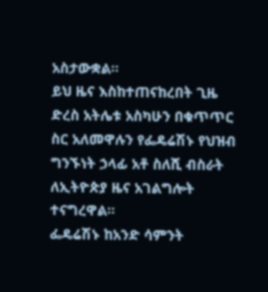አስታውቋል።
ይህ ዜና እስከተጠናከረበት ጊዜ ድረስ አትሌቱ አስካሁን በቁጥጥር ስር አለመዋሉን የፌዴሬሽኑ የህዝብ ግንኙነት ኃላፊ አቶ ስለሺ ብስራት ለኢትዮጵያ ዜና አገልግሎት ተናግረዋል።
ፌዴሬሽኑ ከአንድ ሳምንት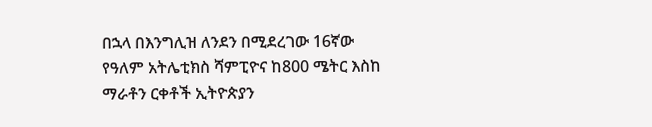በኋላ በእንግሊዝ ለንደን በሚደረገው 16ኛው የዓለም አትሌቲክስ ሻምፒዮና ከ800 ሜትር እስከ ማራቶን ርቀቶች ኢትዮጵያን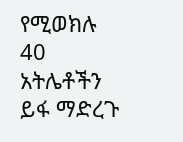የሚወክሉ 40 አትሌቶችን ይፋ ማድረጉ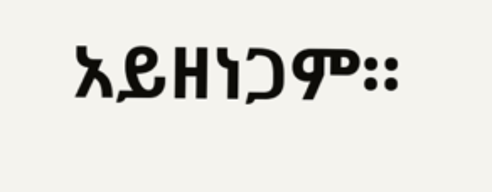አይዘነጋም።